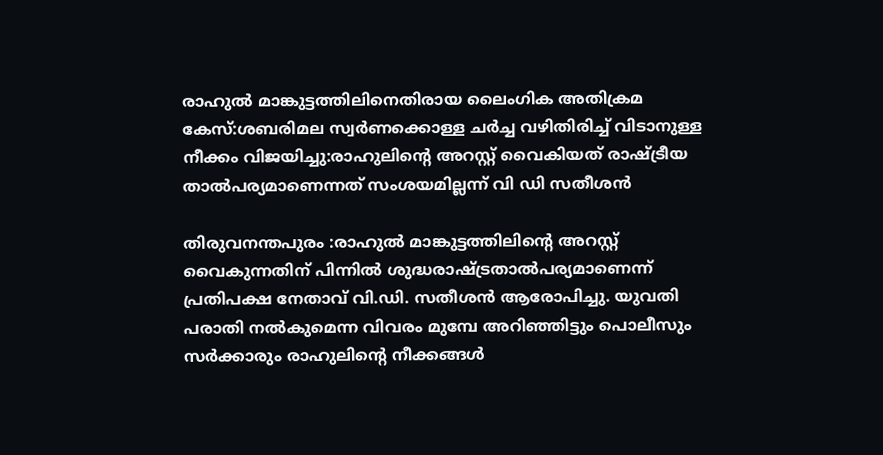രാഹുല്‍ മാങ്കുട്ടത്തിലിനെതിരായ ലൈംഗിക അതിക്രമ കേസ്:ശബരിമല സ്വർണക്കൊള്ള ചർച്ച വഴിതിരിച്ച് വിടാനുള്ള നീക്കം വിജയിച്ചു:രാഹുലിന്റെ അറസ്റ്റ് വൈകിയത് രാഷ്ട്രീയ താൽപര്യമാണെന്നത് സംശയമില്ലന്ന് വി ഡി സതീശൻ

തിരുവനന്തപുരം :രാഹുല്‍ മാങ്കുട്ടത്തിലിന്റെ അറസ്റ്റ് വൈകുന്നതിന് പിന്നിൽ ശുദ്ധരാഷ്ട്രതാൽപര്യമാണെന്ന് പ്രതിപക്ഷ നേതാവ് വി.ഡി. സതീശൻ ആരോപിച്ചു. യുവതി പരാതി നല്‍കുമെന്ന വിവരം മുമ്പേ അറിഞ്ഞിട്ടും പൊലീസും സർക്കാരും രാഹുലിന്റെ നീക്കങ്ങൾ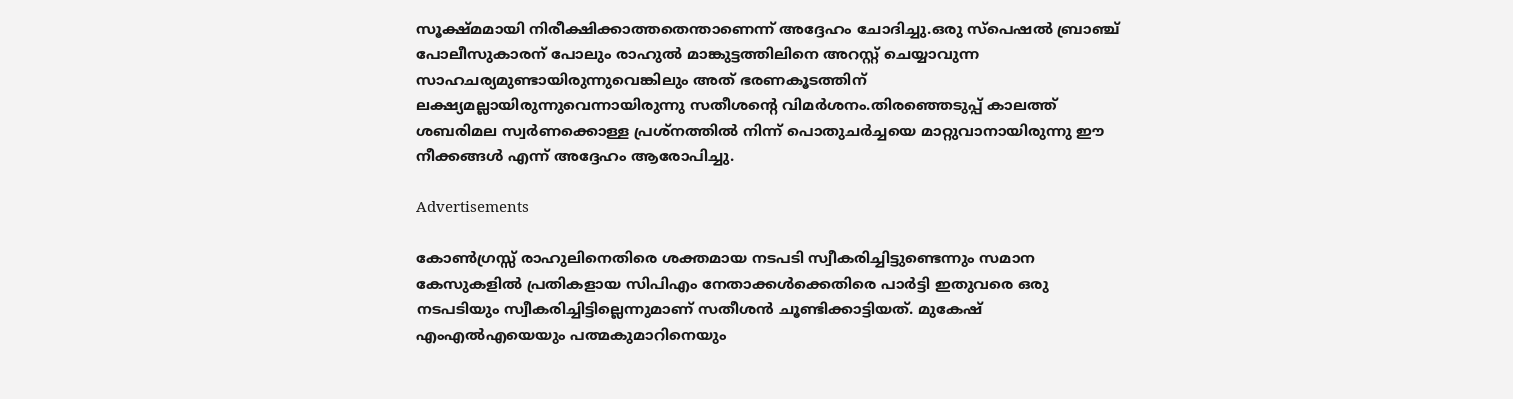സൂക്ഷ്മമായി നിരീക്ഷിക്കാത്തതെന്താണെന്ന് അദ്ദേഹം ചോദിച്ചു.ഒരു സ്പെഷല്‍ ബ്രാഞ്ച് പോലീസുകാരന് പോലും രാഹുല്‍ മാങ്കുട്ടത്തിലിനെ അറസ്റ്റ് ചെയ്യാവുന്ന സാഹചര്യമുണ്ടായിരുന്നുവെങ്കിലും അത് ഭരണകൂടത്തിന് ലക്ഷ്യമല്ലായിരുന്നുവെന്നായിരുന്നു സതീശന്റെ വിമർശനം.തിരഞ്ഞെടുപ്പ് കാലത്ത് ശബരിമല സ്വർണക്കൊള്ള പ്രശ്നത്തിൽ നിന്ന് പൊതുചർച്ചയെ മാറ്റുവാനായിരുന്നു ഈ നീക്കങ്ങൾ എന്ന് അദ്ദേഹം ആരോപിച്ചു.

Advertisements

കോൺഗ്രസ്സ് രാഹുലിനെതിരെ ശക്തമായ നടപടി സ്വീകരിച്ചിട്ടുണ്ടെന്നും സമാന കേസുകളിൽ പ്രതികളായ സിപിഎം നേതാക്കൾക്കെതിരെ പാർട്ടി ഇതുവരെ ഒരു നടപടിയും സ്വീകരിച്ചിട്ടില്ലെന്നുമാണ് സതീശൻ ചൂണ്ടിക്കാട്ടിയത്. മുകേഷ് എംഎൽഎയെയും പത്മകുമാറിനെയും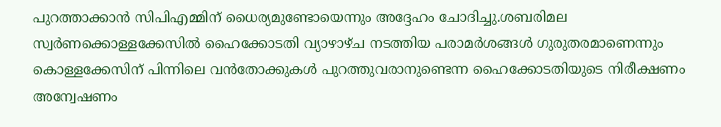പുറത്താക്കാൻ സിപിഎമ്മിന് ധൈര്യമുണ്ടോയെന്നും അദ്ദേഹം ചോദിച്ചു.ശബരിമല സ്വർണക്കൊള്ളക്കേസിൽ ഹൈക്കോടതി വ്യാഴാഴ്ച നടത്തിയ പരാമർശങ്ങൾ ഗുരുതരമാണെന്നും കൊള്ളക്കേസിന് പിന്നിലെ വൻതോക്കുകൾ പുറത്തുവരാനുണ്ടെന്ന ഹൈക്കോടതിയുടെ നിരീക്ഷണം അന്വേഷണം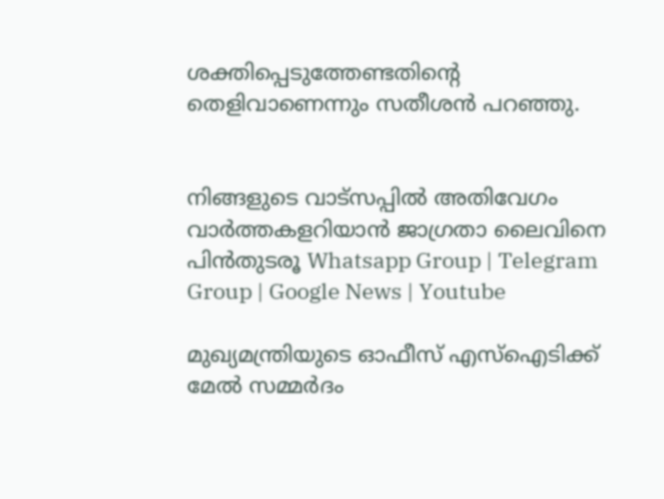ശക്തിപ്പെടുത്തേണ്ടതിന്റെ തെളിവാണെന്നും സതീശൻ പറഞ്ഞു.


നിങ്ങളുടെ വാട്സപ്പിൽ അതിവേഗം വാർത്തകളറിയാൻ ജാഗ്രതാ ലൈവിനെ പിൻതുടരൂ Whatsapp Group | Telegram Group | Google News | Youtube

മുഖ്യമന്ത്രിയുടെ ഓഫീസ് എസ്‌ഐടിക്ക് മേൽ സമ്മർദം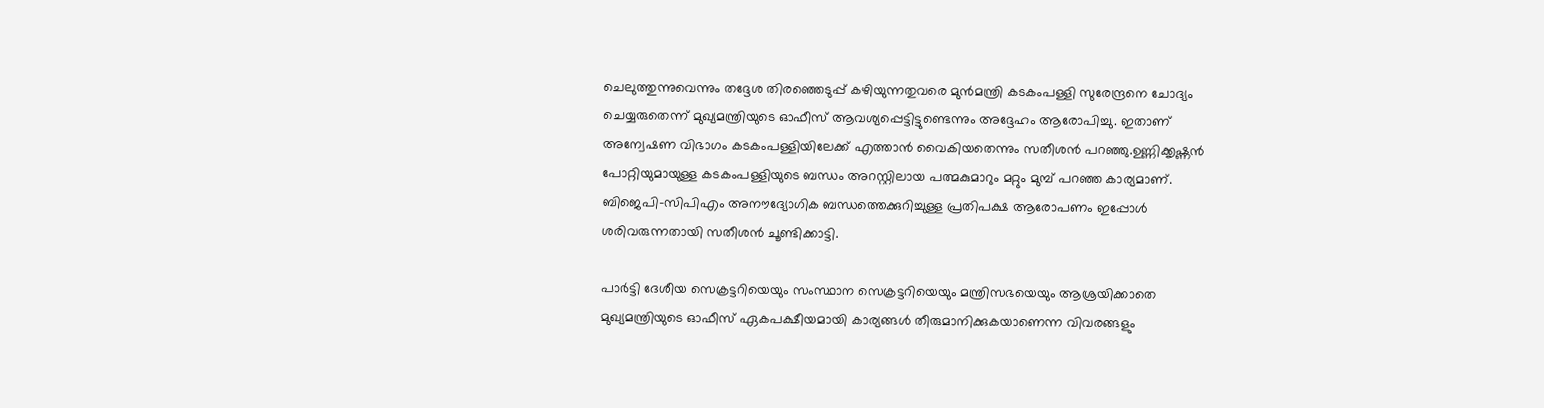ചെലുത്തുന്നുവെന്നും തദ്ദേശ തിരഞ്ഞെടുപ്പ് കഴിയുന്നതുവരെ മുൻമന്ത്രി കടകംപള്ളി സുരേന്ദ്രനെ ചോദ്യം ചെയ്യരുതെന്ന് മുഖ്യമന്ത്രിയുടെ ഓഫീസ് ആവശ്യപ്പെട്ടിട്ടുണ്ടെന്നും അദ്ദേഹം ആരോപിച്ചു. ഇതാണ് അന്വേഷണ വിഭാഗം കടകംപള്ളിയിലേക്ക് എത്താൻ വൈകിയതെന്നും സതീശൻ പറഞ്ഞു.ഉണ്ണിക്കൃഷ്ണൻ പോറ്റിയുമായുള്ള കടകംപള്ളിയുടെ ബന്ധം അറസ്റ്റിലായ പത്മകുമാറും മറ്റും മുമ്പ് പറഞ്ഞ കാര്യമാണ്. ബിജെപി–സിപിഎം അനൗദ്യോഗിക ബന്ധത്തെക്കുറിച്ചുള്ള പ്രതിപക്ഷ ആരോപണം ഇപ്പോൾ ശരിവരുന്നതായി സതീശൻ ചൂണ്ടിക്കാട്ടി.

പാർട്ടി ദേശീയ സെക്രട്ടറിയെയും സംസ്ഥാന സെക്രട്ടറിയെയും മന്ത്രിസഭയെയും ആശ്രയിക്കാതെ മുഖ്യമന്ത്രിയുടെ ഓഫീസ് ഏകപക്ഷീയമായി കാര്യങ്ങൾ തീരുമാനിക്കുകയാണെന്ന വിവരങ്ങളും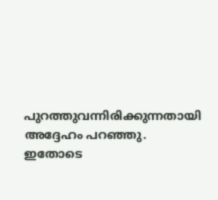പുറത്തുവന്നിരിക്കുന്നതായി അദ്ദേഹം പറഞ്ഞു. ഇതോടെ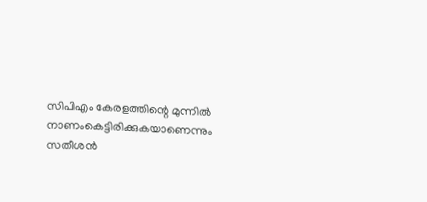സിപിഎം കേരളത്തിന്റെ മുന്നിൽ നാണംകെട്ടിരിക്കുകയാണെന്നും സതീശൻ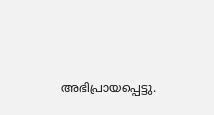അഭിപ്രായപ്പെട്ടു.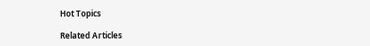Hot Topics

Related Articles